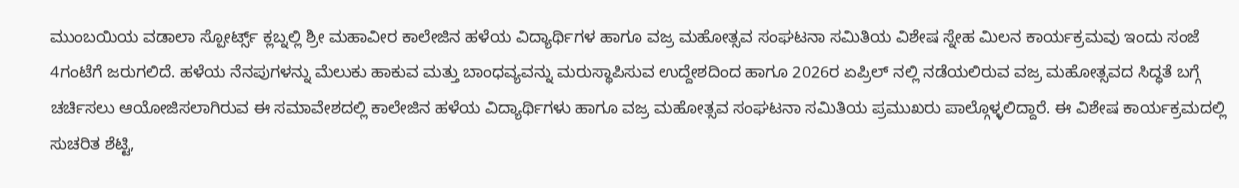ಮುಂಬಯಿಯ ವಡಾಲಾ ಸ್ಪೋರ್ಟ್ಸ್ ಕ್ಲಬ್ನಲ್ಲಿ ಶ್ರೀ ಮಹಾವೀರ ಕಾಲೇಜಿನ ಹಳೆಯ ವಿದ್ಯಾರ್ಥಿಗಳ ಹಾಗೂ ವಜ್ರ ಮಹೋತ್ಸವ ಸಂಘಟನಾ ಸಮಿತಿಯ ವಿಶೇಷ ಸ್ನೇಹ ಮಿಲನ ಕಾರ್ಯಕ್ರಮವು ಇಂದು ಸಂಜೆ 4ಗಂಟೆಗೆ ಜರುಗಲಿದೆ. ಹಳೆಯ ನೆನಪುಗಳನ್ನು ಮೆಲುಕು ಹಾಕುವ ಮತ್ತು ಬಾಂಧವ್ಯವನ್ನು ಮರುಸ್ಥಾಪಿಸುವ ಉದ್ದೇಶದಿಂದ ಹಾಗೂ 2026ರ ಏಪ್ರಿಲ್ ನಲ್ಲಿ ನಡೆಯಲಿರುವ ವಜ್ರ ಮಹೋತ್ಸವದ ಸಿದ್ಧತೆ ಬಗ್ಗೆ ಚರ್ಚಿಸಲು ಆಯೋಜಿಸಲಾಗಿರುವ ಈ ಸಮಾವೇಶದಲ್ಲಿ ಕಾಲೇಜಿನ ಹಳೆಯ ವಿದ್ಯಾರ್ಥಿಗಳು ಹಾಗೂ ವಜ್ರ ಮಹೋತ್ಸವ ಸಂಘಟನಾ ಸಮಿತಿಯ ಪ್ರಮುಖರು ಪಾಲ್ಗೊಳ್ಳಲಿದ್ದಾರೆ. ಈ ವಿಶೇಷ ಕಾರ್ಯಕ್ರಮದಲ್ಲಿ ಸುಚರಿತ ಶೆಟ್ಟಿ,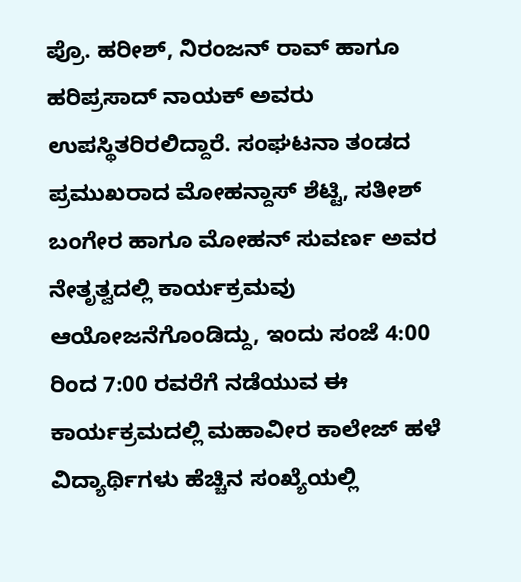ಪ್ರೊ. ಹರೀಶ್, ನಿರಂಜನ್ ರಾವ್ ಹಾಗೂ ಹರಿಪ್ರಸಾದ್ ನಾಯಕ್ ಅವರು ಉಪಸ್ಥಿತರಿರಲಿದ್ದಾರೆ. ಸಂಘಟನಾ ತಂಡದ ಪ್ರಮುಖರಾದ ಮೋಹನ್ದಾಸ್ ಶೆಟ್ಟಿ, ಸತೀಶ್ ಬಂಗೇರ ಹಾಗೂ ಮೋಹನ್ ಸುವರ್ಣ ಅವರ ನೇತೃತ್ವದಲ್ಲಿ ಕಾರ್ಯಕ್ರಮವು ಆಯೋಜನೆಗೊಂಡಿದ್ದು, ಇಂದು ಸಂಜೆ 4:00 ರಿಂದ 7:00 ರವರೆಗೆ ನಡೆಯುವ ಈ ಕಾರ್ಯಕ್ರಮದಲ್ಲಿ ಮಹಾವೀರ ಕಾಲೇಜ್ ಹಳೆ ವಿದ್ಯಾರ್ಥಿಗಳು ಹೆಚ್ಚಿನ ಸಂಖ್ಯೆಯಲ್ಲಿ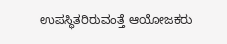ಉಪಸ್ಥಿತರಿರುವಂತ್ತೆ ಆಯೋಜಕರು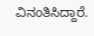ವಿನಂತಿಸಿದ್ದಾರೆ.